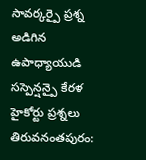సావర్కర్పై ప్రశ్న అడిగిన ఉపాధ్యాయుడి సస్పెన్షన్పై కేరళ హైకోర్టు ప్రశ్నలు
తిరువనంతపురం: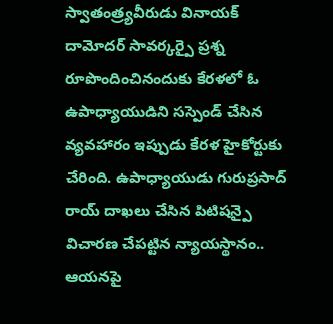స్వాతంత్ర్యవీరుడు వినాయక్ దామోదర్ సావర్కర్పై ప్రశ్న రూపొందించినందుకు కేరళలో ఓ ఉపాధ్యాయుడిని సస్పెండ్ చేసిన వ్యవహారం ఇప్పుడు కేరళ హైకోర్టుకు చేరింది. ఉపాధ్యాయుడు గురుప్రసాద్ రాయ్ దాఖలు చేసిన పిటిషన్పై విచారణ చేపట్టిన న్యాయస్థానం.. ఆయనపై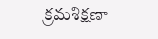క్రమశిక్షణా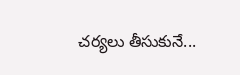చర్యలు తీసుకునే...